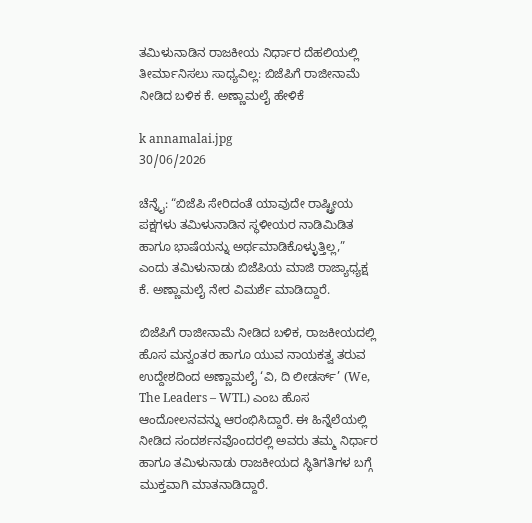ತಮಿಳುನಾಡಿನ ರಾಜಕೀಯ ನಿರ್ಧಾರ ದೆಹಲಿಯಲ್ಲಿ ತೀರ್ಮಾನಿಸಲು ಸಾಧ್ಯವಿಲ್ಲ: ಬಿಜೆಪಿಗೆ ರಾಜೀನಾಮೆ ನೀಡಿದ ಬಳಿಕ ಕೆ. ಅಣ್ಣಾಮಲೈ ಹೇಳಿಕೆ

k annamalai.jpg
30/06/2026

ಚೆನ್ನೈ: “ಬಿಜೆಪಿ ಸೇರಿದಂತೆ ಯಾವುದೇ ರಾಷ್ಟ್ರೀಯ ಪಕ್ಷಗಳು ತಮಿಳುನಾಡಿನ ಸ್ಥಳೀಯರ ನಾಡಿಮಿಡಿತ ಹಾಗೂ ಭಾಷೆಯನ್ನು ಅರ್ಥಮಾಡಿಕೊಳ್ಳುತ್ತಿಲ್ಲ,” ಎಂದು ತಮಿಳುನಾಡು ಬಿಜೆಪಿಯ ಮಾಜಿ ರಾಜ್ಯಾಧ್ಯಕ್ಷ ಕೆ. ಅಣ್ಣಾಮಲೈ ನೇರ ವಿಮರ್ಶೆ ಮಾಡಿದ್ದಾರೆ.

ಬಿಜೆಪಿಗೆ ರಾಜೀನಾಮೆ ನೀಡಿದ ಬಳಿಕ, ರಾಜಕೀಯದಲ್ಲಿ ಹೊಸ ಮನ್ವಂತರ ಹಾಗೂ ಯುವ ನಾಯಕತ್ವ ತರುವ ಉದ್ದೇಶದಿಂದ ಅಣ್ಣಾಮಲೈ ‘ವಿ, ದಿ ಲೀಡರ್ಸ್’ (We, The Leaders – WTL) ಎಂಬ ಹೊಸ ಆಂದೋಲನವನ್ನು ಆರಂಭಿಸಿದ್ದಾರೆ. ಈ ಹಿನ್ನೆಲೆಯಲ್ಲಿ ನೀಡಿದ ಸಂದರ್ಶನವೊಂದರಲ್ಲಿ ಅವರು ತಮ್ಮ ನಿರ್ಧಾರ ಹಾಗೂ ತಮಿಳುನಾಡು ರಾಜಕೀಯದ ಸ್ಥಿತಿಗತಿಗಳ ಬಗ್ಗೆ ಮುಕ್ತವಾಗಿ ಮಾತನಾಡಿದ್ದಾರೆ.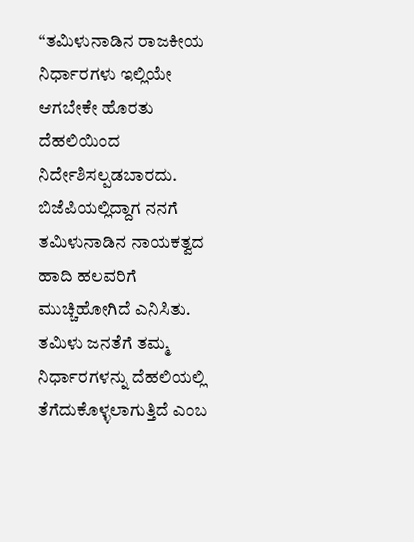“ತಮಿಳುನಾಡಿನ ರಾಜಕೀಯ ನಿರ್ಧಾರಗಳು ಇಲ್ಲಿಯೇ ಆಗಬೇಕೇ ಹೊರತು ದೆಹಲಿಯಿಂದ ನಿರ್ದೇಶಿಸಲ್ಪಡಬಾರದು. ಬಿಜೆಪಿಯಲ್ಲಿದ್ದಾಗ ನನಗೆ ತಮಿಳುನಾಡಿನ ನಾಯಕತ್ವದ ಹಾದಿ ಹಲವರಿಗೆ ಮುಚ್ಚಿಹೋಗಿದೆ ಎನಿಸಿತು. ತಮಿಳು ಜನತೆಗೆ ತಮ್ಮ ನಿರ್ಧಾರಗಳನ್ನು ದೆಹಲಿಯಲ್ಲಿ ತೆಗೆದುಕೊಳ್ಳಲಾಗುತ್ತಿದೆ ಎಂಬ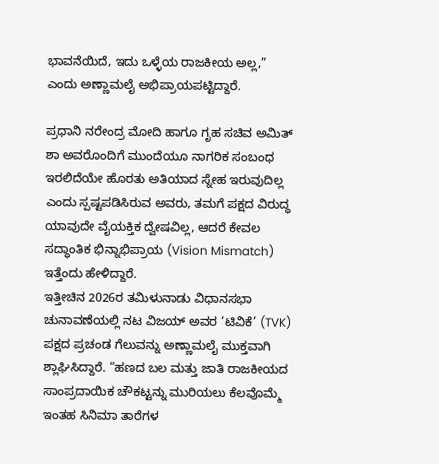ಭಾವನೆಯಿದೆ, ಇದು ಒಳ್ಳೆಯ ರಾಜಕೀಯ ಅಲ್ಲ,” ಎಂದು ಅಣ್ಣಾಮಲೈ ಅಭಿಪ್ರಾಯಪಟ್ಟಿದ್ದಾರೆ.

ಪ್ರಧಾನಿ ನರೇಂದ್ರ ಮೋದಿ ಹಾಗೂ ಗೃಹ ಸಚಿವ ಅಮಿತ್ ಶಾ ಅವರೊಂದಿಗೆ ಮುಂದೆಯೂ ನಾಗರಿಕ ಸಂಬಂಧ ಇರಲಿದೆಯೇ ಹೊರತು ಅತಿಯಾದ ಸ್ನೇಹ ಇರುವುದಿಲ್ಲ ಎಂದು ಸ್ಪಷ್ಟಪಡಿಸಿರುವ ಅವರು, ತಮಗೆ ಪಕ್ಷದ ವಿರುದ್ಧ ಯಾವುದೇ ವೈಯಕ್ತಿಕ ದ್ವೇಷವಿಲ್ಲ, ಆದರೆ ಕೇವಲ ಸದ್ಧಾಂತಿಕ ಭಿನ್ನಾಭಿಪ್ರಾಯ (Vision Mismatch) ಇತ್ತೆಂದು ಹೇಳಿದ್ದಾರೆ.
ಇತ್ತೀಚಿನ 2026ರ ತಮಿಳುನಾಡು ವಿಧಾನಸಭಾ ಚುನಾವಣೆಯಲ್ಲಿ ನಟ ವಿಜಯ್ ಅವರ ‘ಟಿವಿಕೆ’ (TVK) ಪಕ್ಷದ ಪ್ರಚಂಡ ಗೆಲುವನ್ನು ಅಣ್ಣಾಮಲೈ ಮುಕ್ತವಾಗಿ ಶ್ಲಾಘಿಸಿದ್ದಾರೆ. “ಹಣದ ಬಲ ಮತ್ತು ಜಾತಿ ರಾಜಕೀಯದ ಸಾಂಪ್ರದಾಯಿಕ ಚೌಕಟ್ಟನ್ನು ಮುರಿಯಲು ಕೆಲವೊಮ್ಮೆ ಇಂತಹ ಸಿನಿಮಾ ತಾರೆಗಳ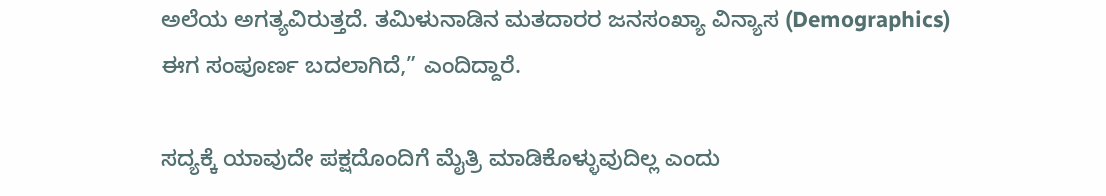ಅಲೆಯ ಅಗತ್ಯವಿರುತ್ತದೆ. ತಮಿಳುನಾಡಿನ ಮತದಾರರ ಜನಸಂಖ್ಯಾ ವಿನ್ಯಾಸ (Demographics) ಈಗ ಸಂಪೂರ್ಣ ಬದಲಾಗಿದೆ,” ಎಂದಿದ್ದಾರೆ.

ಸದ್ಯಕ್ಕೆ ಯಾವುದೇ ಪಕ್ಷದೊಂದಿಗೆ ಮೈತ್ರಿ ಮಾಡಿಕೊಳ್ಳುವುದಿಲ್ಲ ಎಂದು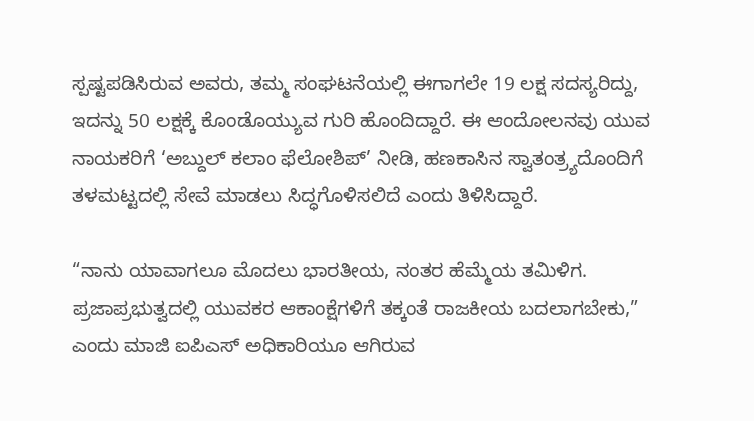ಸ್ಪಷ್ಟಪಡಿಸಿರುವ ಅವರು, ತಮ್ಮ ಸಂಘಟನೆಯಲ್ಲಿ ಈಗಾಗಲೇ 19 ಲಕ್ಷ ಸದಸ್ಯರಿದ್ದು, ಇದನ್ನು 50 ಲಕ್ಷಕ್ಕೆ ಕೊಂಡೊಯ್ಯುವ ಗುರಿ ಹೊಂದಿದ್ದಾರೆ. ಈ ಆಂದೋಲನವು ಯುವ ನಾಯಕರಿಗೆ ‘ಅಬ್ದುಲ್ ಕಲಾಂ ಫೆಲೋಶಿಪ್’ ನೀಡಿ, ಹಣಕಾಸಿನ ಸ್ವಾತಂತ್ರ್ಯದೊಂದಿಗೆ ತಳಮಟ್ಟದಲ್ಲಿ ಸೇವೆ ಮಾಡಲು ಸಿದ್ಧಗೊಳಿಸಲಿದೆ ಎಂದು ತಿಳಿಸಿದ್ದಾರೆ.

“ನಾನು ಯಾವಾಗಲೂ ಮೊದಲು ಭಾರತೀಯ, ನಂತರ ಹೆಮ್ಮೆಯ ತಮಿಳಿಗ. ಪ್ರಜಾಪ್ರಭುತ್ವದಲ್ಲಿ ಯುವಕರ ಆಕಾಂಕ್ಷೆಗಳಿಗೆ ತಕ್ಕಂತೆ ರಾಜಕೀಯ ಬದಲಾಗಬೇಕು,” ಎಂದು ಮಾಜಿ ಐಪಿಎಸ್ ಅಧಿಕಾರಿಯೂ ಆಗಿರುವ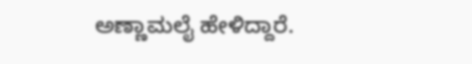ಅಣ್ಣಾಮಲೈ ಹೇಳಿದ್ದಾರೆ.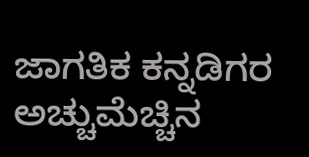ಜಾಗತಿಕ ಕನ್ನಡಿಗರ ಅಚ್ಚುಮೆಚ್ಚಿನ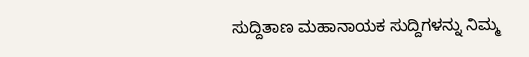ಸುದ್ದಿತಾಣ ಮಹಾನಾಯಕ ಸುದ್ದಿಗಳನ್ನು ನಿಮ್ಮ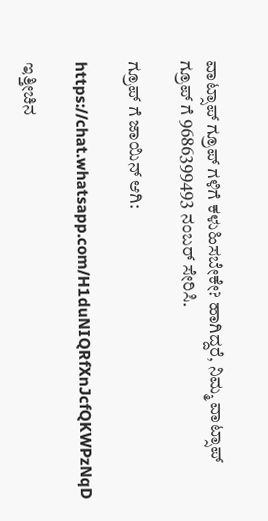ವಾಟ್ಸಾಪ್ ಗ್ರೂಪ್ ಗಳಿಗೆ ಕಳುಹಿಸಬೇಕೇ? ಹಾಗಿದ್ದರೆ, ನಿಮ್ಮ ವಾಟ್ಸಾಪ್ ಗ್ರೂಪ್ ಗೆ 9686399493 ನಂಬರ್ ಸೇರಿಸಿ.

ಗ್ರೂಪ್ ಗೆ ಜಾಯಿನ್ ಆಗಿ:

https://chat.whatsapp.com/H1duNIQRfXnJcfQKWPzNqD

ಇತ್ತೀಚಿನ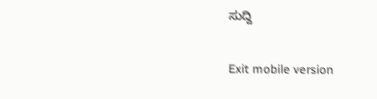ಸುದ್ದಿ

Exit mobile version